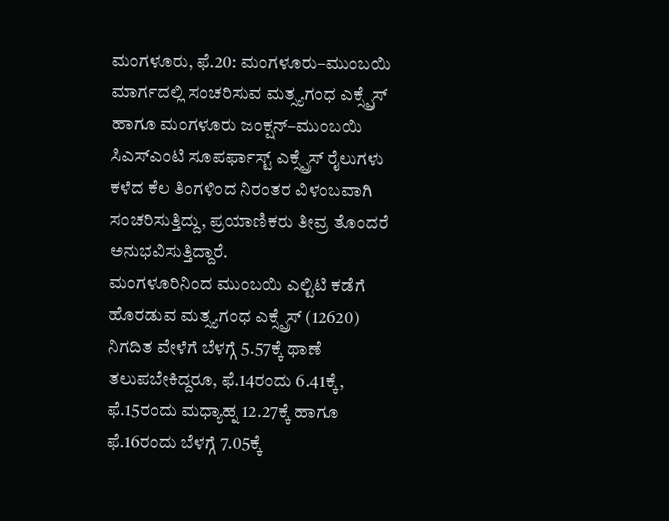ಮಂಗಳೂರು, ಫೆ.20: ಮಂಗಳೂರು–ಮುಂಬಯಿ ಮಾರ್ಗದಲ್ಲಿ ಸಂಚರಿಸುವ ಮತ್ಸ್ಯಗಂಧ ಎಕ್ಸ್ಪ್ರೆಸ್ ಹಾಗೂ ಮಂಗಳೂರು ಜಂಕ್ಷನ್–ಮುಂಬಯಿ ಸಿಎಸ್ಎಂಟಿ ಸೂಪರ್ಫಾಸ್ಟ್ ಎಕ್ಸ್ಪ್ರೆಸ್ ರೈಲುಗಳು ಕಳೆದ ಕೆಲ ತಿಂಗಳಿಂದ ನಿರಂತರ ವಿಳಂಬವಾಗಿ ಸಂಚರಿಸುತ್ತಿದ್ದು, ಪ್ರಯಾಣಿಕರು ತೀವ್ರ ತೊಂದರೆ ಅನುಭವಿಸುತ್ತಿದ್ದಾರೆ.
ಮಂಗಳೂರಿನಿಂದ ಮುಂಬಯಿ ಎಲ್ಟಿಟಿ ಕಡೆಗೆ ಹೊರಡುವ ಮತ್ಸ್ಯಗಂಧ ಎಕ್ಸ್ಪ್ರೆಸ್ (12620) ನಿಗದಿತ ವೇಳೆಗೆ ಬೆಳಗ್ಗೆ 5.57ಕ್ಕೆ ಥಾಣೆ ತಲುಪಬೇಕಿದ್ದರೂ, ಫೆ.14ರಂದು 6.41ಕ್ಕೆ, ಫೆ.15ರಂದು ಮಧ್ಯಾಹ್ನ 12.27ಕ್ಕೆ ಹಾಗೂ ಫೆ.16ರಂದು ಬೆಳಗ್ಗೆ 7.05ಕ್ಕೆ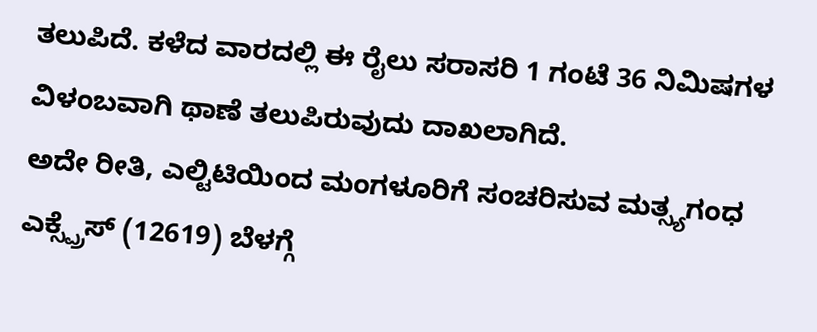ತಲುಪಿದೆ. ಕಳೆದ ವಾರದಲ್ಲಿ ಈ ರೈಲು ಸರಾಸರಿ 1 ಗಂಟೆ 36 ನಿಮಿಷಗಳ ವಿಳಂಬವಾಗಿ ಥಾಣೆ ತಲುಪಿರುವುದು ದಾಖಲಾಗಿದೆ.
ಅದೇ ರೀತಿ, ಎಲ್ಟಿಟಿಯಿಂದ ಮಂಗಳೂರಿಗೆ ಸಂಚರಿಸುವ ಮತ್ಸ್ಯಗಂಧ ಎಕ್ಸ್ಪ್ರೆಸ್ (12619) ಬೆಳಗ್ಗೆ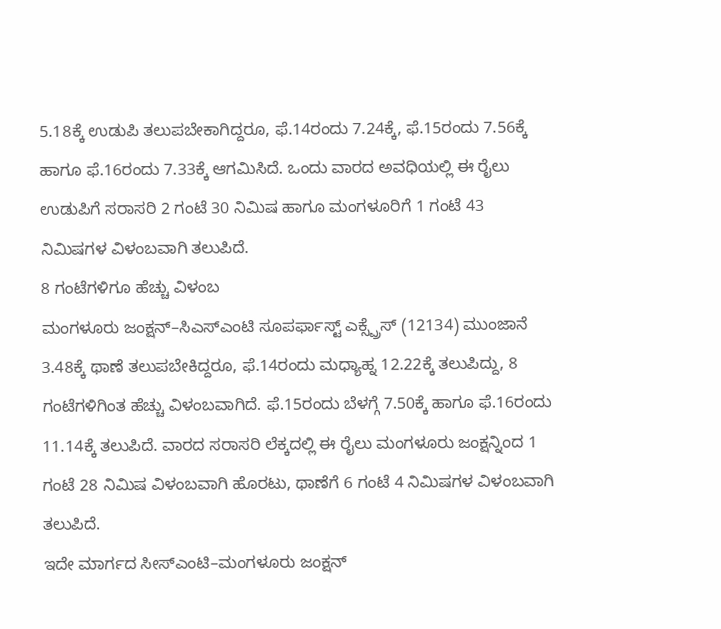5.18ಕ್ಕೆ ಉಡುಪಿ ತಲುಪಬೇಕಾಗಿದ್ದರೂ, ಫೆ.14ರಂದು 7.24ಕ್ಕೆ, ಫೆ.15ರಂದು 7.56ಕ್ಕೆ ಹಾಗೂ ಫೆ.16ರಂದು 7.33ಕ್ಕೆ ಆಗಮಿಸಿದೆ. ಒಂದು ವಾರದ ಅವಧಿಯಲ್ಲಿ ಈ ರೈಲು ಉಡುಪಿಗೆ ಸರಾಸರಿ 2 ಗಂಟೆ 30 ನಿಮಿಷ ಹಾಗೂ ಮಂಗಳೂರಿಗೆ 1 ಗಂಟೆ 43 ನಿಮಿಷಗಳ ವಿಳಂಬವಾಗಿ ತಲುಪಿದೆ.
8 ಗಂಟೆಗಳಿಗೂ ಹೆಚ್ಚು ವಿಳಂಬ
ಮಂಗಳೂರು ಜಂಕ್ಷನ್–ಸಿಎಸ್ಎಂಟಿ ಸೂಪರ್ಫಾಸ್ಟ್ ಎಕ್ಸ್ಪ್ರೆಸ್ (12134) ಮುಂಜಾನೆ 3.48ಕ್ಕೆ ಥಾಣೆ ತಲುಪಬೇಕಿದ್ದರೂ, ಫೆ.14ರಂದು ಮಧ್ಯಾಹ್ನ 12.22ಕ್ಕೆ ತಲುಪಿದ್ದು, 8 ಗಂಟೆಗಳಿಗಿಂತ ಹೆಚ್ಚು ವಿಳಂಬವಾಗಿದೆ. ಫೆ.15ರಂದು ಬೆಳಗ್ಗೆ 7.50ಕ್ಕೆ ಹಾಗೂ ಫೆ.16ರಂದು 11.14ಕ್ಕೆ ತಲುಪಿದೆ. ವಾರದ ಸರಾಸರಿ ಲೆಕ್ಕದಲ್ಲಿ ಈ ರೈಲು ಮಂಗಳೂರು ಜಂಕ್ಷನ್ನಿಂದ 1 ಗಂಟೆ 28 ನಿಮಿಷ ವಿಳಂಬವಾಗಿ ಹೊರಟು, ಥಾಣೆಗೆ 6 ಗಂಟೆ 4 ನಿಮಿಷಗಳ ವಿಳಂಬವಾಗಿ ತಲುಪಿದೆ.
ಇದೇ ಮಾರ್ಗದ ಸೀಸ್ಎಂಟಿ–ಮಂಗಳೂರು ಜಂಕ್ಷನ್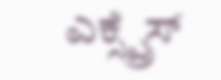ಎಕ್ಸ್ಪ್ರೆಸ್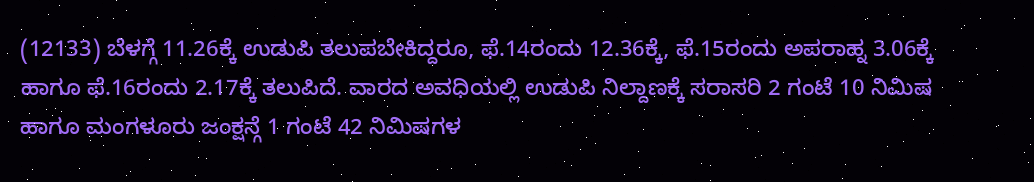(12133) ಬೆಳಗ್ಗೆ 11.26ಕ್ಕೆ ಉಡುಪಿ ತಲುಪಬೇಕಿದ್ದರೂ, ಫೆ.14ರಂದು 12.36ಕ್ಕೆ, ಫೆ.15ರಂದು ಅಪರಾಹ್ನ 3.06ಕ್ಕೆ ಹಾಗೂ ಫೆ.16ರಂದು 2.17ಕ್ಕೆ ತಲುಪಿದೆ. ವಾರದ ಅವಧಿಯಲ್ಲಿ ಉಡುಪಿ ನಿಲ್ದಾಣಕ್ಕೆ ಸರಾಸರಿ 2 ಗಂಟೆ 10 ನಿಮಿಷ ಹಾಗೂ ಮಂಗಳೂರು ಜಂಕ್ಷನ್ಗೆ 1 ಗಂಟೆ 42 ನಿಮಿಷಗಳ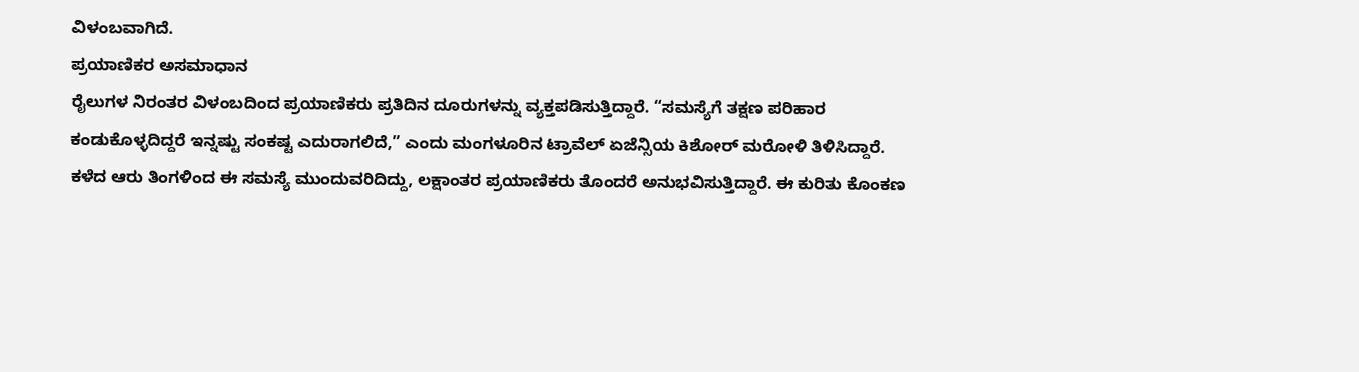ವಿಳಂಬವಾಗಿದೆ.
ಪ್ರಯಾಣಿಕರ ಅಸಮಾಧಾನ
ರೈಲುಗಳ ನಿರಂತರ ವಿಳಂಬದಿಂದ ಪ್ರಯಾಣಿಕರು ಪ್ರತಿದಿನ ದೂರುಗಳನ್ನು ವ್ಯಕ್ತಪಡಿಸುತ್ತಿದ್ದಾರೆ. “ಸಮಸ್ಯೆಗೆ ತಕ್ಷಣ ಪರಿಹಾರ ಕಂಡುಕೊಳ್ಳದಿದ್ದರೆ ಇನ್ನಷ್ಟು ಸಂಕಷ್ಟ ಎದುರಾಗಲಿದೆ,” ಎಂದು ಮಂಗಳೂರಿನ ಟ್ರಾವೆಲ್ ಏಜೆನ್ಸಿಯ ಕಿಶೋರ್ ಮರೋಳಿ ತಿಳಿಸಿದ್ದಾರೆ.
ಕಳೆದ ಆರು ತಿಂಗಳಿಂದ ಈ ಸಮಸ್ಯೆ ಮುಂದುವರಿದಿದ್ದು, ಲಕ್ಷಾಂತರ ಪ್ರಯಾಣಿಕರು ತೊಂದರೆ ಅನುಭವಿಸುತ್ತಿದ್ದಾರೆ. ಈ ಕುರಿತು ಕೊಂಕಣ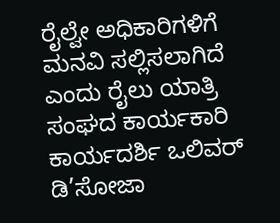ರೈಲ್ವೇ ಅಧಿಕಾರಿಗಳಿಗೆ ಮನವಿ ಸಲ್ಲಿಸಲಾಗಿದೆ ಎಂದು ರೈಲು ಯಾತ್ರಿ ಸಂಘದ ಕಾರ್ಯಕಾರಿ ಕಾರ್ಯದರ್ಶಿ ಒಲಿವರ್ ಡಿ’ಸೋಜಾ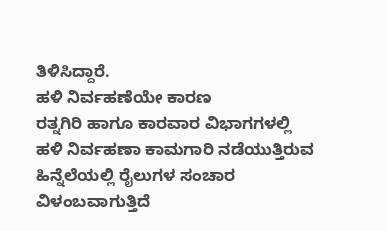ತಿಳಿಸಿದ್ದಾರೆ.
ಹಳಿ ನಿರ್ವಹಣೆಯೇ ಕಾರಣ
ರತ್ನಗಿರಿ ಹಾಗೂ ಕಾರವಾರ ವಿಭಾಗಗಳಲ್ಲಿ ಹಳಿ ನಿರ್ವಹಣಾ ಕಾಮಗಾರಿ ನಡೆಯುತ್ತಿರುವ ಹಿನ್ನೆಲೆಯಲ್ಲಿ ರೈಲುಗಳ ಸಂಚಾರ ವಿಳಂಬವಾಗುತ್ತಿದೆ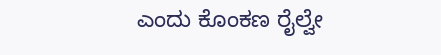ಎಂದು ಕೊಂಕಣ ರೈಲ್ವೇ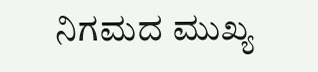ನಿಗಮದ ಮುಖ್ಯ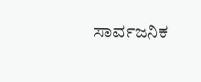ಸಾರ್ವಜನಿಕ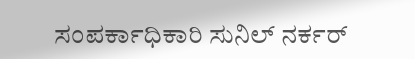ಸಂಪರ್ಕಾಧಿಕಾರಿ ಸುನಿಲ್ ನರ್ಕರ್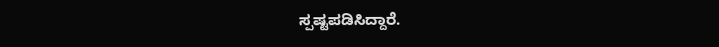ಸ್ಪಷ್ಟಪಡಿಸಿದ್ದಾರೆ.